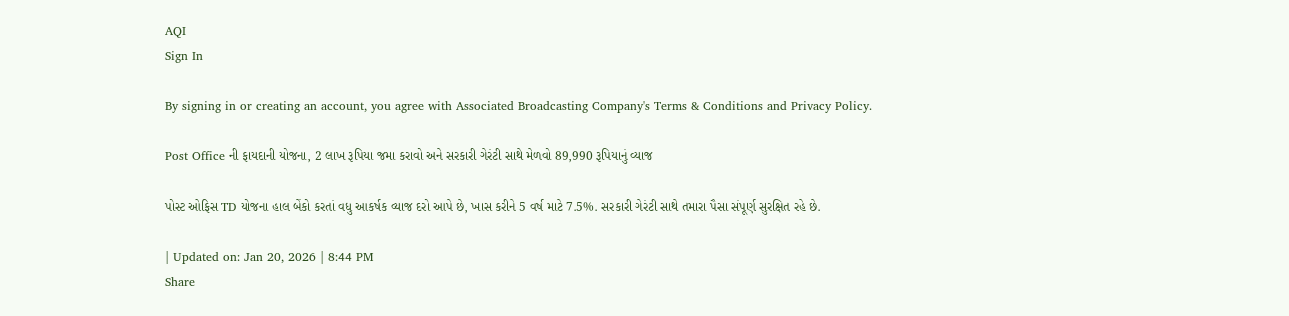AQI
Sign In

By signing in or creating an account, you agree with Associated Broadcasting Company's Terms & Conditions and Privacy Policy.

Post Office ની ફાયદાની યોજના, 2 લાખ રૂપિયા જમા કરાવો અને સરકારી ગેરંટી સાથે મેળવો 89,990 રૂપિયાનું વ્યાજ

પોસ્ટ ઓફિસ TD યોજના હાલ બેંકો કરતાં વધુ આકર્ષક વ્યાજ દરો આપે છે, ખાસ કરીને 5 વર્ષ માટે 7.5%. સરકારી ગેરંટી સાથે તમારા પૈસા સંપૂર્ણ સુરક્ષિત રહે છે.

| Updated on: Jan 20, 2026 | 8:44 PM
Share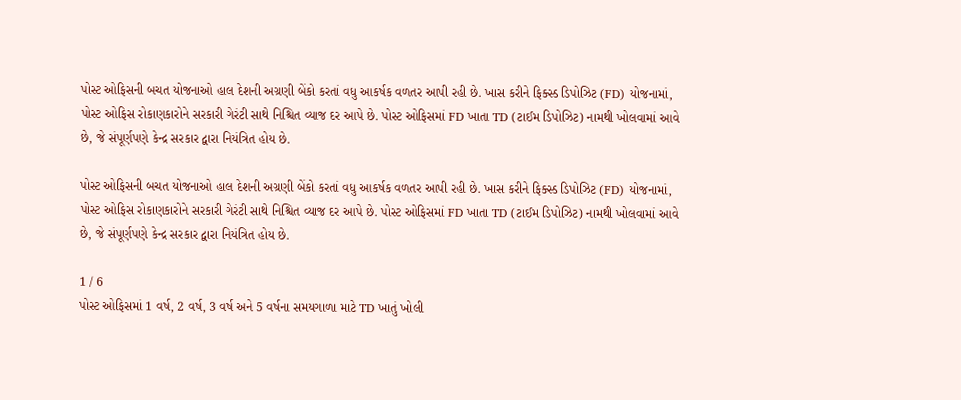પોસ્ટ ઓફિસની બચત યોજનાઓ હાલ દેશની અગ્રણી બેંકો કરતાં વધુ આકર્ષક વળતર આપી રહી છે. ખાસ કરીને ફિક્સ્ડ ડિપોઝિટ (FD) યોજનામાં, પોસ્ટ ઓફિસ રોકાણકારોને સરકારી ગેરંટી સાથે નિશ્ચિત વ્યાજ દર આપે છે. પોસ્ટ ઓફિસમાં FD ખાતા TD (ટાઈમ ડિપોઝિટ) નામથી ખોલવામાં આવે છે, જે સંપૂર્ણપણે કેન્દ્ર સરકાર દ્વારા નિયંત્રિત હોય છે.

પોસ્ટ ઓફિસની બચત યોજનાઓ હાલ દેશની અગ્રણી બેંકો કરતાં વધુ આકર્ષક વળતર આપી રહી છે. ખાસ કરીને ફિક્સ્ડ ડિપોઝિટ (FD) યોજનામાં, પોસ્ટ ઓફિસ રોકાણકારોને સરકારી ગેરંટી સાથે નિશ્ચિત વ્યાજ દર આપે છે. પોસ્ટ ઓફિસમાં FD ખાતા TD (ટાઈમ ડિપોઝિટ) નામથી ખોલવામાં આવે છે, જે સંપૂર્ણપણે કેન્દ્ર સરકાર દ્વારા નિયંત્રિત હોય છે.

1 / 6
પોસ્ટ ઓફિસમાં 1 વર્ષ, 2 વર્ષ, 3 વર્ષ અને 5 વર્ષના સમયગાળા માટે TD ખાતું ખોલી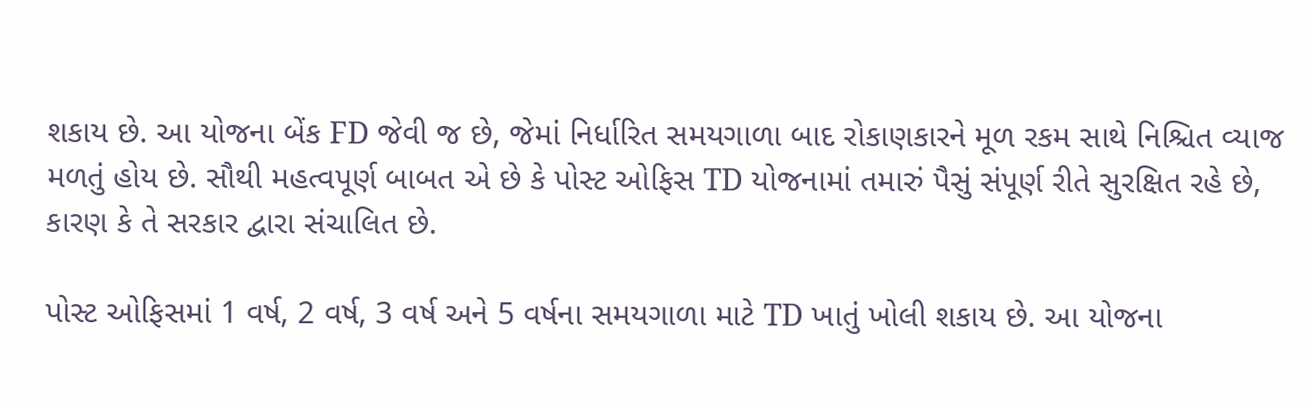શકાય છે. આ યોજના બેંક FD જેવી જ છે, જેમાં નિર્ધારિત સમયગાળા બાદ રોકાણકારને મૂળ રકમ સાથે નિશ્ચિત વ્યાજ મળતું હોય છે. સૌથી મહત્વપૂર્ણ બાબત એ છે કે પોસ્ટ ઓફિસ TD યોજનામાં તમારું પૈસું સંપૂર્ણ રીતે સુરક્ષિત રહે છે, કારણ કે તે સરકાર દ્વારા સંચાલિત છે.

પોસ્ટ ઓફિસમાં 1 વર્ષ, 2 વર્ષ, 3 વર્ષ અને 5 વર્ષના સમયગાળા માટે TD ખાતું ખોલી શકાય છે. આ યોજના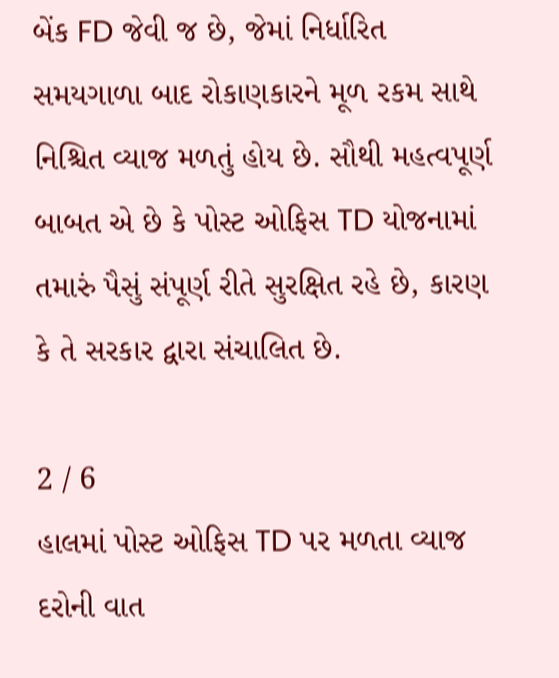બેંક FD જેવી જ છે, જેમાં નિર્ધારિત સમયગાળા બાદ રોકાણકારને મૂળ રકમ સાથે નિશ્ચિત વ્યાજ મળતું હોય છે. સૌથી મહત્વપૂર્ણ બાબત એ છે કે પોસ્ટ ઓફિસ TD યોજનામાં તમારું પૈસું સંપૂર્ણ રીતે સુરક્ષિત રહે છે, કારણ કે તે સરકાર દ્વારા સંચાલિત છે.

2 / 6
હાલમાં પોસ્ટ ઓફિસ TD પર મળતા વ્યાજ દરોની વાત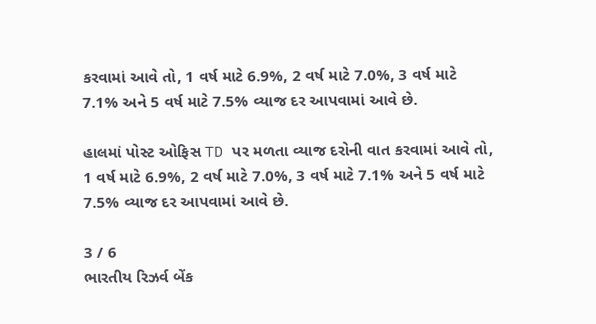કરવામાં આવે તો, 1 વર્ષ માટે 6.9%, 2 વર્ષ માટે 7.0%, 3 વર્ષ માટે 7.1% અને 5 વર્ષ માટે 7.5% વ્યાજ દર આપવામાં આવે છે.

હાલમાં પોસ્ટ ઓફિસ TD પર મળતા વ્યાજ દરોની વાત કરવામાં આવે તો, 1 વર્ષ માટે 6.9%, 2 વર્ષ માટે 7.0%, 3 વર્ષ માટે 7.1% અને 5 વર્ષ માટે 7.5% વ્યાજ દર આપવામાં આવે છે.

3 / 6
ભારતીય રિઝર્વ બેંક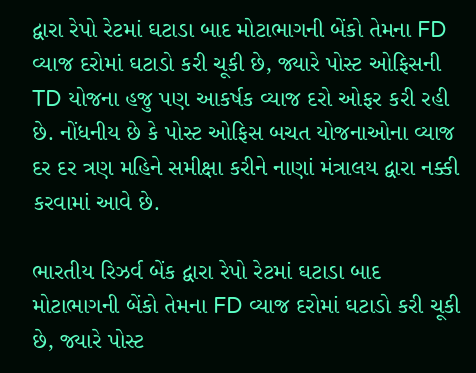દ્વારા રેપો રેટમાં ઘટાડા બાદ મોટાભાગની બેંકો તેમના FD વ્યાજ દરોમાં ઘટાડો કરી ચૂકી છે, જ્યારે પોસ્ટ ઓફિસની TD યોજના હજુ પણ આકર્ષક વ્યાજ દરો ઓફર કરી રહી છે. નોંધનીય છે કે પોસ્ટ ઓફિસ બચત યોજનાઓના વ્યાજ દર દર ત્રણ મહિને સમીક્ષા કરીને નાણાં મંત્રાલય દ્વારા નક્કી કરવામાં આવે છે.

ભારતીય રિઝર્વ બેંક દ્વારા રેપો રેટમાં ઘટાડા બાદ મોટાભાગની બેંકો તેમના FD વ્યાજ દરોમાં ઘટાડો કરી ચૂકી છે, જ્યારે પોસ્ટ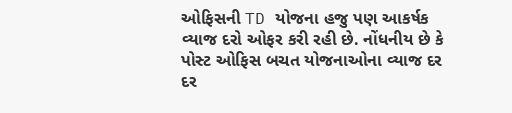ઓફિસની TD યોજના હજુ પણ આકર્ષક વ્યાજ દરો ઓફર કરી રહી છે. નોંધનીય છે કે પોસ્ટ ઓફિસ બચત યોજનાઓના વ્યાજ દર દર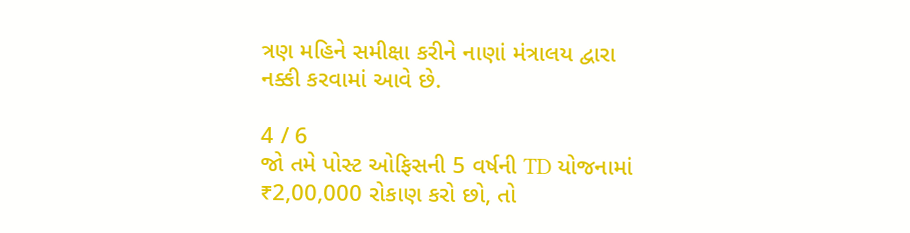ત્રણ મહિને સમીક્ષા કરીને નાણાં મંત્રાલય દ્વારા નક્કી કરવામાં આવે છે.

4 / 6
જો તમે પોસ્ટ ઓફિસની 5 વર્ષની TD યોજનામાં ₹2,00,000 રોકાણ કરો છો, તો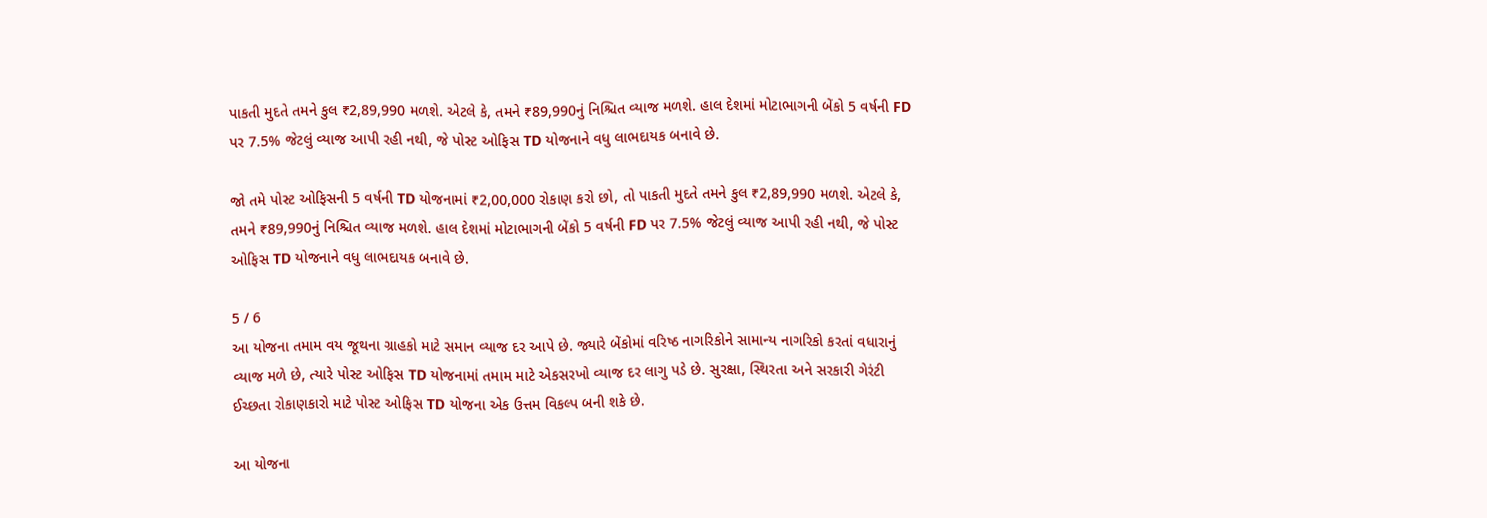પાકતી મુદતે તમને કુલ ₹2,89,990 મળશે. એટલે કે, તમને ₹89,990નું નિશ્ચિત વ્યાજ મળશે. હાલ દેશમાં મોટાભાગની બેંકો 5 વર્ષની FD પર 7.5% જેટલું વ્યાજ આપી રહી નથી, જે પોસ્ટ ઓફિસ TD યોજનાને વધુ લાભદાયક બનાવે છે.

જો તમે પોસ્ટ ઓફિસની 5 વર્ષની TD યોજનામાં ₹2,00,000 રોકાણ કરો છો, તો પાકતી મુદતે તમને કુલ ₹2,89,990 મળશે. એટલે કે, તમને ₹89,990નું નિશ્ચિત વ્યાજ મળશે. હાલ દેશમાં મોટાભાગની બેંકો 5 વર્ષની FD પર 7.5% જેટલું વ્યાજ આપી રહી નથી, જે પોસ્ટ ઓફિસ TD યોજનાને વધુ લાભદાયક બનાવે છે.

5 / 6
આ યોજના તમામ વય જૂથના ગ્રાહકો માટે સમાન વ્યાજ દર આપે છે. જ્યારે બેંકોમાં વરિષ્ઠ નાગરિકોને સામાન્ય નાગરિકો કરતાં વધારાનું વ્યાજ મળે છે, ત્યારે પોસ્ટ ઓફિસ TD યોજનામાં તમામ માટે એકસરખો વ્યાજ દર લાગુ પડે છે. સુરક્ષા, સ્થિરતા અને સરકારી ગેરંટી ઈચ્છતા રોકાણકારો માટે પોસ્ટ ઓફિસ TD યોજના એક ઉત્તમ વિકલ્પ બની શકે છે.

આ યોજના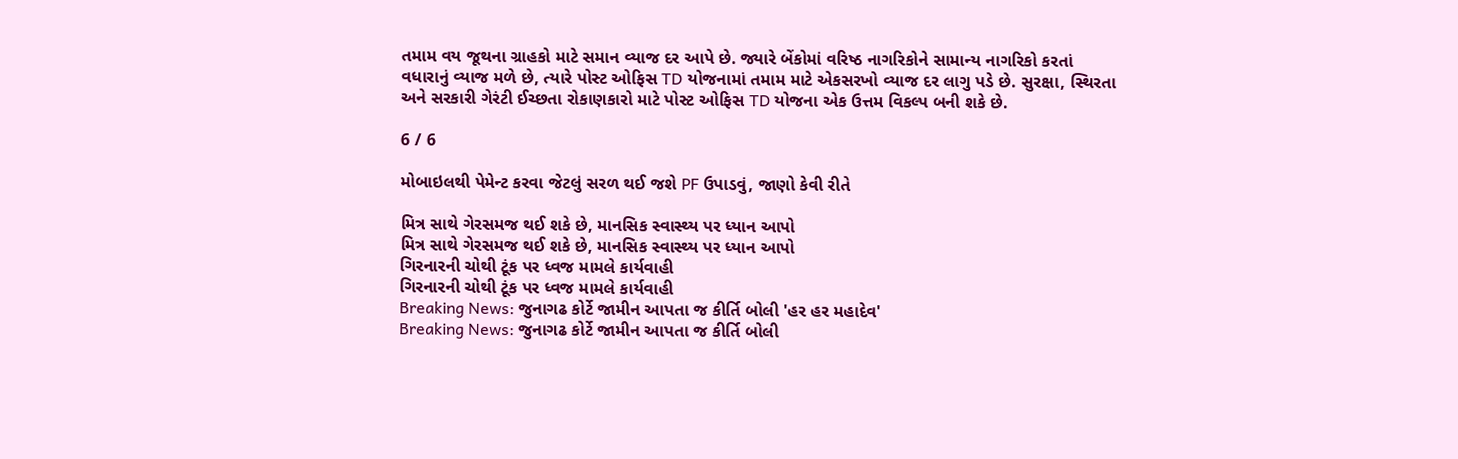તમામ વય જૂથના ગ્રાહકો માટે સમાન વ્યાજ દર આપે છે. જ્યારે બેંકોમાં વરિષ્ઠ નાગરિકોને સામાન્ય નાગરિકો કરતાં વધારાનું વ્યાજ મળે છે, ત્યારે પોસ્ટ ઓફિસ TD યોજનામાં તમામ માટે એકસરખો વ્યાજ દર લાગુ પડે છે. સુરક્ષા, સ્થિરતા અને સરકારી ગેરંટી ઈચ્છતા રોકાણકારો માટે પોસ્ટ ઓફિસ TD યોજના એક ઉત્તમ વિકલ્પ બની શકે છે.

6 / 6

મોબાઇલથી પેમેન્ટ કરવા જેટલું સરળ થઈ જશે PF ઉપાડવું, જાણો કેવી રીતે

મિત્ર સાથે ગેરસમજ થઈ શકે છે, માનસિક સ્વાસ્થ્ય પર ધ્યાન આપો
મિત્ર સાથે ગેરસમજ થઈ શકે છે, માનસિક સ્વાસ્થ્ય પર ધ્યાન આપો
ગિરનારની ચોથી ટૂંક પર ધ્વજ મામલે કાર્યવાહી
ગિરનારની ચોથી ટૂંક પર ધ્વજ મામલે કાર્યવાહી
Breaking News: જુનાગઢ કોર્ટે જામીન આપતા જ કીર્તિ બોલી 'હર હર મહાદેવ'
Breaking News: જુનાગઢ કોર્ટે જામીન આપતા જ કીર્તિ બોલી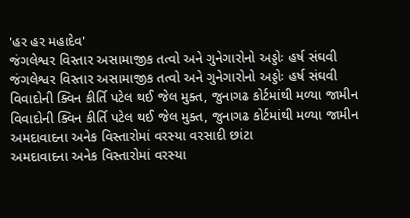'હર હર મહાદેવ'
જંગલેશ્વર વિસ્તાર અસામાજીક તત્વો અને ગુનેગારોનો અડ્ડોઃ હર્ષ સંઘવી
જંગલેશ્વર વિસ્તાર અસામાજીક તત્વો અને ગુનેગારોનો અડ્ડોઃ હર્ષ સંઘવી
વિવાદોની ક્વિન કીર્તિ પટેલ થઈ જેલ મુક્ત, જુનાગઢ કોર્ટમાંથી મળ્યા જામીન
વિવાદોની ક્વિન કીર્તિ પટેલ થઈ જેલ મુક્ત, જુનાગઢ કોર્ટમાંથી મળ્યા જામીન
અમદાવાદના અનેક વિસ્તારોમાં વરસ્યા વરસાદી છાંટા
અમદાવાદના અનેક વિસ્તારોમાં વરસ્યા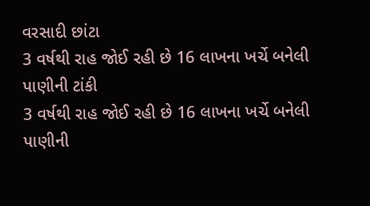વરસાદી છાંટા
3 વર્ષથી રાહ જોઈ રહી છે 16 લાખના ખર્ચે બનેલી પાણીની ટાંકી
3 વર્ષથી રાહ જોઈ રહી છે 16 લાખના ખર્ચે બનેલી પાણીની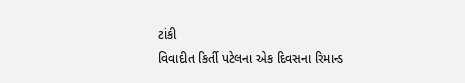ટાંકી
વિવાદીત કિર્તી પટેલના એક દિવસના રિમાન્ડ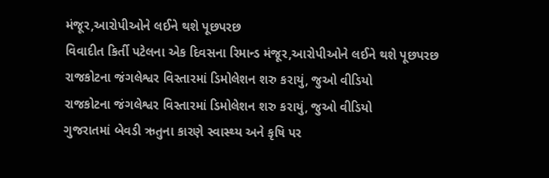મંજૂર,આરોપીઓને લઈને થશે પૂછપરછ
વિવાદીત કિર્તી પટેલના એક દિવસના રિમાન્ડ મંજૂર,આરોપીઓને લઈને થશે પૂછપરછ
રાજકોટના જંગલેશ્વર વિસ્તારમાં ડિમોલેશન શરુ કરાયું, જુઓ વીડિયો
રાજકોટના જંગલેશ્વર વિસ્તારમાં ડિમોલેશન શરુ કરાયું, જુઓ વીડિયો
ગુજરાતમાં બેવડી ઋતુના કારણે સ્વાસ્થ્ય અને કૃષિ પર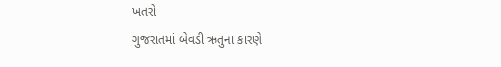ખતરો
ગુજરાતમાં બેવડી ઋતુના કારણે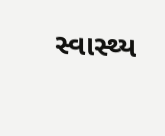સ્વાસ્થ્ય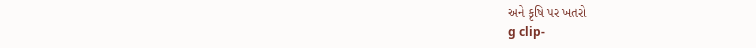અને કૃષિ પર ખતરો
g clip-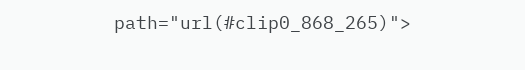path="url(#clip0_868_265)">